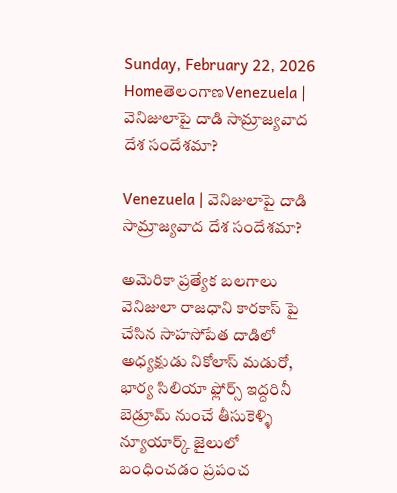Sunday, February 22, 2026
HomeతెలంగాణVenezuela | వెనిజులాపై దాడి సామ్రాజ్యవాద దేశ సందేశమా?

Venezuela | వెనిజులాపై దాడి సామ్రాజ్యవాద దేశ సందేశమా?

అమెరికా ప్రత్యేక బలగాలు వెనిజులా రాజధాని కారకాస్ పై చేసిన సాహసోపేత దాడిలో అధ్యక్షుడు నికోలాస్ మడురో, భార్య సిలియా ఫ్లోర్స్ ఇద్దరినీ బెడ్రూమ్ నుంచే తీసుకెళ్ళి న్యూయార్క్ జైలులో బంధించడం ప్రపంచ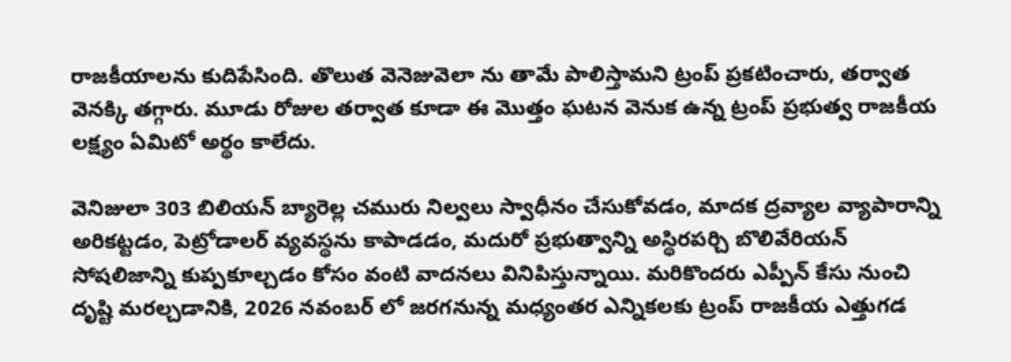రాజకీయాలను కుదిపేసింది. తొలుత వెనెజువెలా ను తామే పాలిస్తామని ట్రంప్ ప్రకటించారు, తర్వాత వెనక్కి తగ్గారు. మూడు రోజుల తర్వాత కూడా ఈ మొత్తం ఘటన వెనుక ఉన్న ట్రంప్ ప్రభుత్వ రాజకీయ లక్ష్యం ఏమిటో అర్థం కాలేదు.

వెనిజులా 303 బిలియన్ బ్యారెల్ల చమురు నిల్వలు స్వాధీనం చేసుకోవడం, మాదక ద్రవ్యాల వ్యాపారాన్ని అరికట్టడం, పెట్రోడాలర్ వ్యవస్థను కాపాడడం, మదురో ప్రభుత్వాన్ని అస్థిరపర్చి బొలివేరియన్ సోషలిజాన్ని కుప్పకూల్చడం కోసం వంటి వాదనలు వినిపిస్తున్నాయి. మరికొందరు ఎప్పీన్ కేసు నుంచి దృష్టి మరల్చడానికి, 2026 నవంబర్ లో జరగనున్న మధ్యంతర ఎన్నికలకు ట్రంప్ రాజకీయ ఎత్తుగడ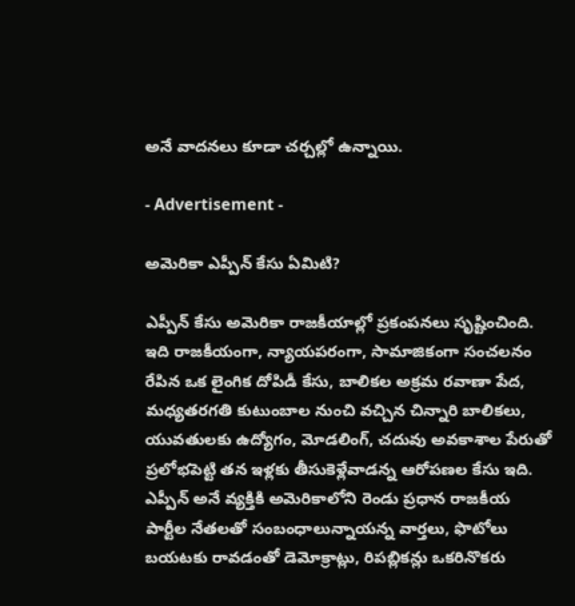అనే వాదనలు కూడా చర్చల్లో ఉన్నాయి.

- Advertisement -

అమెరికా ఎప్పీన్ కేసు ఏమిటి?

ఎప్పీన్ కేసు అమెరికా రాజకీయాల్లో ప్రకంపనలు సృష్టించింది. ఇది రాజకీయంగా, న్యాయపరంగా, సామాజికంగా సంచలనం రేపిన ఒక లైంగిక దోపిడీ కేసు, బాలికల అక్రమ రవాణా పేద, మధ్యతరగతి కుటుంబాల నుంచి వచ్చిన చిన్నారి బాలికలు, యువతులకు ఉద్యోగం, మోడలింగ్, చదువు అవకాశాల పేరుతో ప్రలోభపెట్టి తన ఇళ్లకు తీసుకెళ్లేవాడన్న ఆరోపణల కేసు ఇది. ఎప్పీన్ అనే వ్యక్తికి అమెరికాలోని రెండు ప్రధాన రాజకీయ పార్టీల నేతలతో సంబంధాలున్నాయన్న వార్తలు, ఫొటోలు బయటకు రావడంతో డెమోక్రాట్లు, రిపబ్లికన్లు ఒకరినొకరు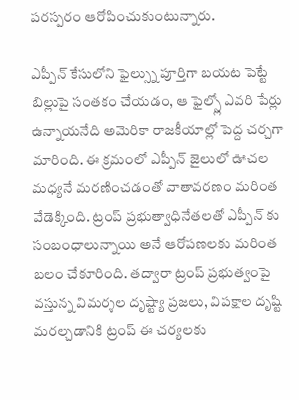పరస్పరం ఆరోపించుకుంటున్నారు.

ఎప్పీన్ కేసులోని ఫైల్స్ను పూర్తిగా బయట పెట్టే బిల్లుపై సంతకం చేయడం, ఆ ఫైల్స్లో ఎవరి పేర్లు ఉన్నాయనేది అమెరికా రాజకీయాల్లో పెద్ద చర్చగా మారింది. ఈ క్రమంలో ఎప్పీన్ జైలులో ఊచల మధ్యనే మరణించడంతో వాతావరణం మరింత వేడెక్కింది. ట్రంప్ ప్రభుత్వాధినేతలతో ఎప్పీన్ కు సంబంధాలున్నాయి అనే ఆరోపణలకు మరింత బలం చేకూరింది. తద్వారా ట్రంప్ ప్రభుత్వంపై వస్తున్న విమర్శల దృష్ట్యా ప్రజలు, విపక్షాల దృష్టి మరల్చడానికి ట్రంప్ ఈ చర్యలకు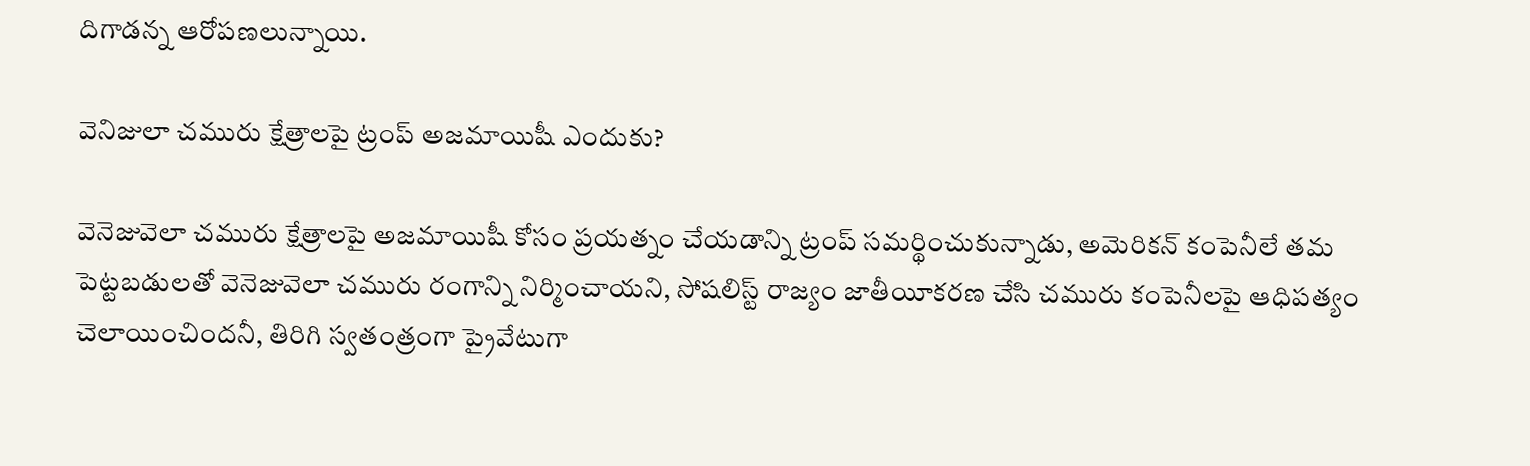దిగాడన్న ఆరోపణలున్నాయి.

వెనిజులా చమురు క్షేత్రాలపై ట్రంప్ అజమాయిషీ ఎందుకు?

వెనెజువెలా చమురు క్షేత్రాలపై అజమాయిషీ కోసం ప్రయత్నం చేయడాన్ని ట్రంప్ సమర్థించుకున్నాడు, అమెరికన్ కంపెనీలే తమ పెట్టబడులతో వెనెజువెలా చమురు రంగాన్ని నిర్మించాయని, సోషలిస్ట్ రాజ్యం జాతీయీకరణ చేసి చమురు కంపెనీలపై ఆధిపత్యం చెలాయించిందనీ, తిరిగి స్వతంత్రంగా ప్రైవేటుగా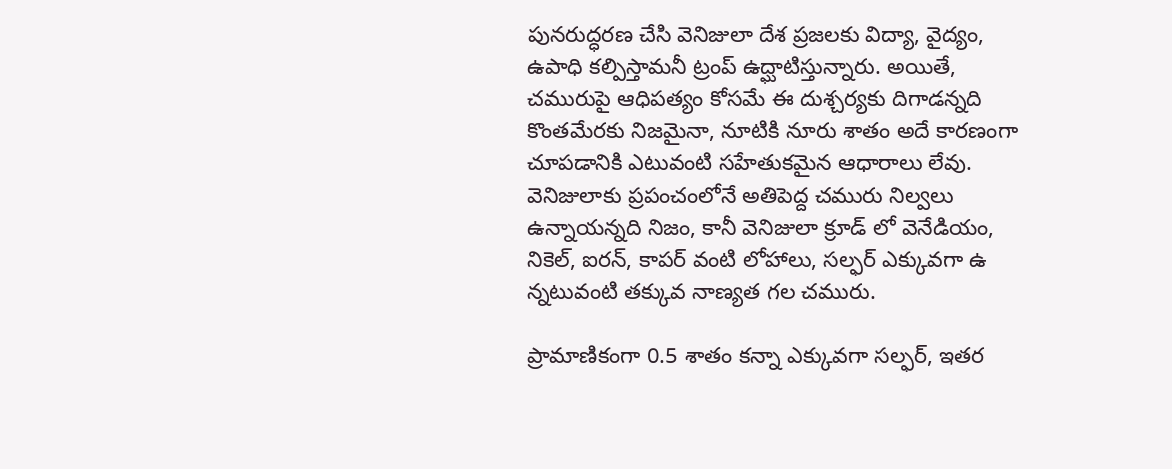పునరుద్ధరణ చేసి వెనిజులా దేశ ప్రజలకు విద్యా, వైద్యం, ఉపాధి కల్పిస్తామనీ ట్రంప్ ఉద్ఘాటిస్తున్నారు. అయితే, చమురుపై ఆధిపత్యం కోసమే ఈ దుశ్చర్యకు దిగాడన్నది కొంతమేరకు నిజమైనా, నూటికి నూరు శాతం అదే కారణంగా చూపడానికి ఎటువంటి సహేతుకమైన ఆధారాలు లేవు. వెనిజులాకు ప్రపంచంలోనే అతిపెద్ద చమురు నిల్వలు ఉన్నాయన్నది నిజం, కానీ వెనిజులా క్రూడ్ లో వెనేడియం, నికెల్, ఐరన్, కాపర్ వంటి లోహాలు, సల్ఫర్ ఎక్కువగా ఉ న్నటువంటి తక్కువ నాణ్యత గల చమురు.

ప్రామాణికంగా 0.5 శాతం కన్నా ఎక్కువగా సల్ఫర్, ఇతర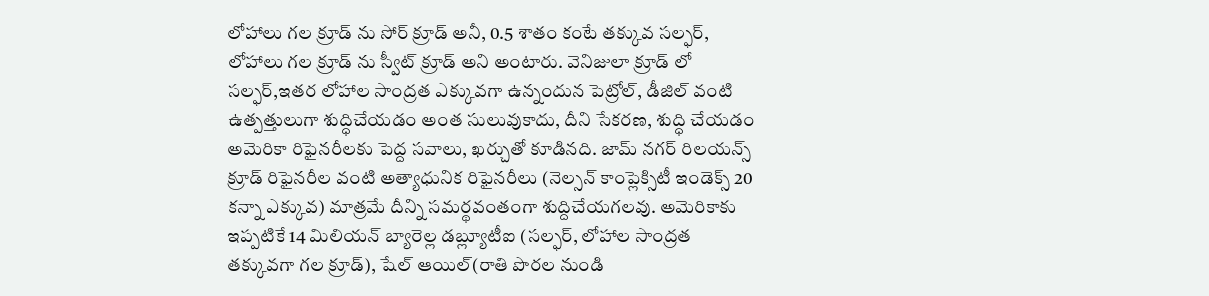లోహాలు గల క్రూడ్ ను సోర్ క్రూడ్ అనీ, 0.5 శాతం కంటే తక్కువ సల్ఫర్, లోహాలు గల క్రూడ్ ను స్వీట్ క్రూడ్ అని అంటారు. వెనిజులా క్రూడ్ లో సల్ఫర్,ఇతర లోహాల సాంద్రత ఎక్కువగా ఉన్నందున పెట్రోల్, డీజిల్ వంటి ఉత్పత్తులుగా శుద్ధిచేయడం అంత సులువుకాదు, దీని సేకరణ, శుద్ధి చేయడం అమెరికా రిఫైనరీలకు పెద్ద సవాలు, ఖర్చుతో కూడినది. జామ్ నగర్ రిలయన్స్ క్రూడ్ రిఫైనరీల వంటి అత్యాధునిక రిఫైనరీలు (నెల్సన్ కాంప్లెక్సిటీ ఇండెక్స్ 20 కన్నా ఎక్కువ) మాత్రమే దీన్ని సమర్థవంతంగా శుద్దిచేయగలవు. అమెరికాకు ఇప్పటికే 14 మిలియన్ బ్యారెల్ల డబ్ల్యూటీఐ (సల్ఫర్, లోహాల సాంద్రత తక్కువగా గల క్రూడ్), షేల్ ఆయిల్(రాతి పొరల నుండి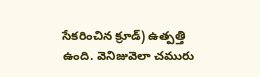సేకరించిన క్రూడ్) ఉత్పత్తి ఉంది. వెనిజువెలా చమురు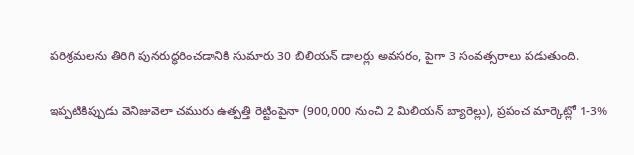పరిశ్రమలను తిరిగి పునరుద్ధరించడానికి సుమారు 30 బిలియన్ డాలర్లు అవసరం, పైగా 3 సంవత్సరాలు పడుతుంది.

ఇప్పటికిప్పుడు వెనిజువెలా చమురు ఉత్పత్తి రెట్టింపైనా (900,000 నుంచి 2 మిలియన్ బ్యారెల్లు), ప్రపంచ మార్కెట్లో 1-3%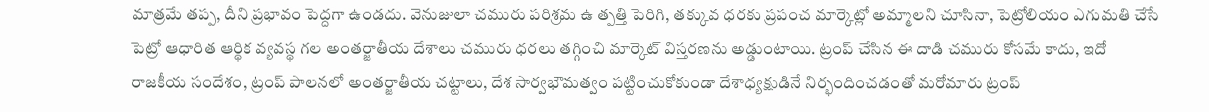మాత్రమే తప్ప, దీని ప్రభావం పెద్దగా ఉండదు. వెనుజులా చమురు పరిశ్రమ ఉ త్పత్తి పెరిగి, తక్కువ ధరకు ప్రపంచ మార్కెట్లో అమ్మాలని చూసినా, పెట్రోలియం ఎగుమతి చేసే పెట్రో ఆధారిత ఆర్థిక వ్యవస్థ గల అంతర్జాతీయ దేశాలు చమురు ధరలు తగ్గించి మార్కెట్ విస్తరణను అడ్డుంటాయి. ట్రంప్ చేసిన ఈ దాడి చమురు కోసమే కాదు, ఇదో రాజకీయ సందేశం, ట్రంప్ పాలనలో అంతర్జాతీయ చట్టాలు, దేశ సార్వభౌమత్వం పట్టించుకోకుండా దేశాధ్యక్షుడినే నిర్భందించడంతో మరోమారు ట్రంప్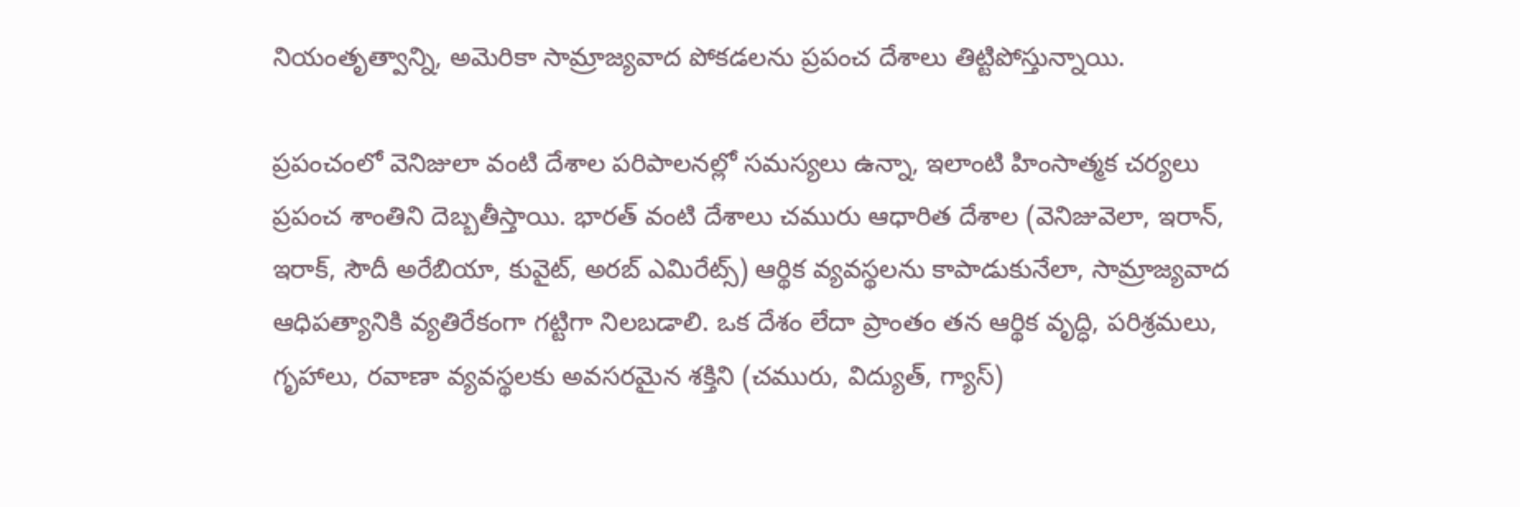నియంతృత్వాన్ని, అమెరికా సామ్రాజ్యవాద పోకడలను ప్రపంచ దేశాలు తిట్టిపోస్తున్నాయి.

ప్రపంచంలో వెనిజులా వంటి దేశాల పరిపాలనల్లో సమస్యలు ఉన్నా, ఇలాంటి హింసాత్మక చర్యలు ప్రపంచ శాంతిని దెబ్బతీస్తాయి. భారత్ వంటి దేశాలు చమురు ఆధారిత దేశాల (వెనిజువెలా, ఇరాన్, ఇరాక్, సౌదీ అరేబియా, కువైట్, అరబ్ ఎమిరేట్స్) ఆర్థిక వ్యవస్థలను కాపాడుకునేలా, సామ్రాజ్యవాద ఆధిపత్యానికి వ్యతిరేకంగా గట్టిగా నిలబడాలి. ఒక దేశం లేదా ప్రాంతం తన ఆర్థిక వృద్ధి, పరిశ్రమలు, గృహాలు, రవాణా వ్యవస్థలకు అవసరమైన శక్తిని (చమురు, విద్యుత్, గ్యాస్)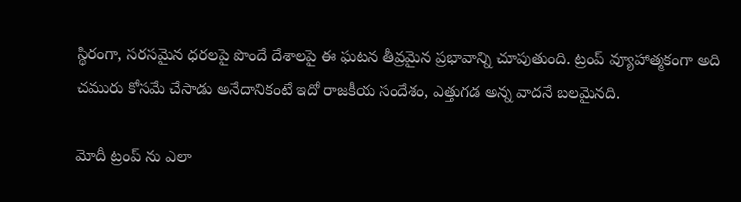స్థిరంగా, సరసమైన ధరలపై పొందే దేశాలపై ఈ ఘటన తీవ్రమైన ప్రభావాన్ని చూపుతుంది. ట్రంప్ వ్యూహాత్మకంగా అది చమురు కోసమే చేసాడు అనేదానికంటే ఇదో రాజకీయ సందేశం, ఎత్తుగడ అన్న వాదనే బలమైనది.

మోదీ ట్రంప్ ను ఎలా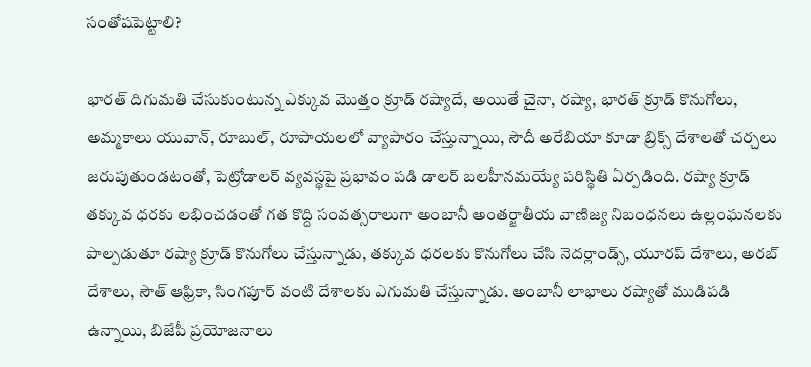సంతోషపెట్టాలి?

భారత్ దిగుమతి చేసుకుంటున్న ఎక్కువ మొత్తం క్రూడ్ రష్యాదే, అయితే చైనా, రష్యా, భారత్ క్రూడ్ కొనుగోలు, అమ్మకాలు యువాన్, రూబుల్, రూపాయలలో వ్యాపారం చేస్తున్నాయి, సౌదీ అరేబియా కూడా బ్రిక్స్ దేశాలతో చర్చలు జరుపుతుండటంతో, పెట్రోడాలర్ వ్యవస్థపై ప్రభావం పడి డాలర్ బలహీనమయ్యే పరిస్థితి ఏర్పడింది. రష్యా క్రూడ్ తక్కువ ధరకు లభించడంతో గత కొద్ది సంవత్సరాలుగా అంబానీ అంతర్జాతీయ వాణిజ్య నిబంధనలు ఉల్లంఘనలకు పాల్పడుతూ రష్యా క్రూడ్ కొనుగోలు చేస్తున్నాడు, తక్కువ ధరలకు కొనుగోలు చేసి నెదర్లాండ్స్, యూరప్ దేశాలు, అరబ్ దేశాలు, సౌత్ ఆఫ్రికా, సింగపూర్ వంటి దేశాలకు ఎగుమతి చేస్తున్నాడు. అంబానీ లాభాలు రష్యాతో ముడిపడి ఉన్నాయి, బిజేపీ ప్రయోజనాలు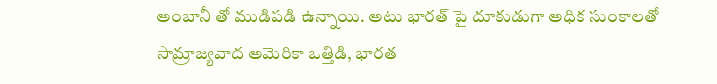అంబానీ తో ముడిపడి ఉన్నాయి. అటు భారత్ పై దూకుడుగా అధిక సుంకాలతో సామ్రాజ్యవాద అమెరికా ఒత్తిడి, భారత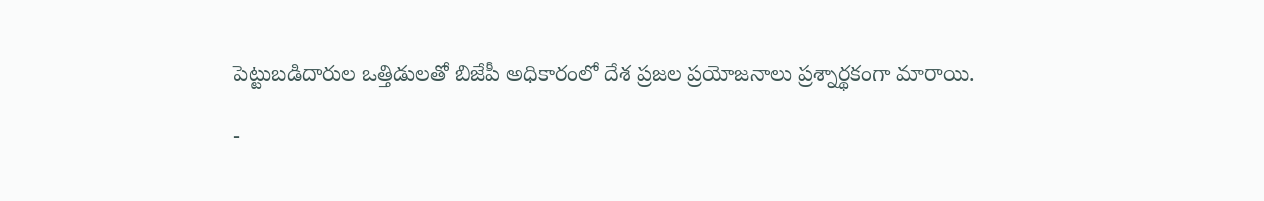పెట్టుబడిదారుల ఒత్తిడులతో బిజేపీ అధికారంలో దేశ ప్రజల ప్రయోజనాలు ప్రశ్నార్థకంగా మారాయి.

-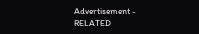Advertisement -
RELATED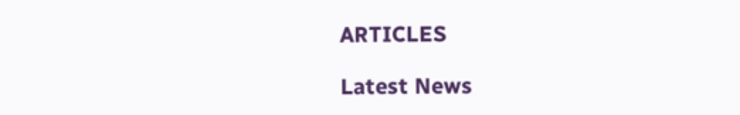ARTICLES

Latest News